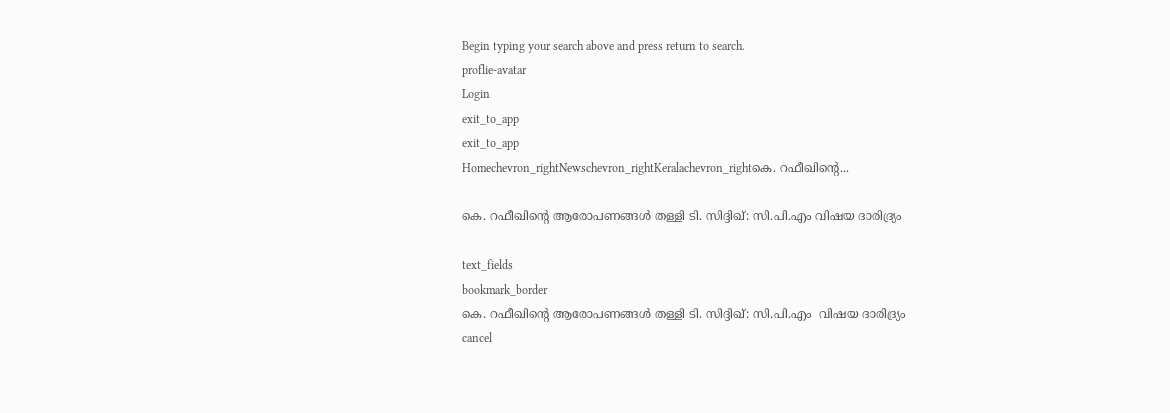Begin typing your search above and press return to search.
proflie-avatar
Login
exit_to_app
exit_to_app
Homechevron_rightNewschevron_rightKeralachevron_rightകെ. റഫീഖിന്റെ...

കെ. റഫീഖിന്റെ ആരോപണങ്ങള്‍ തള്ളി ടി. സിദ്ദിഖ്: സി.പി.എം വിഷയ ദാരിദ്ര്യം

text_fields
bookmark_border
കെ. റഫീഖിന്റെ ആരോപണങ്ങള്‍ തള്ളി ടി. സിദ്ദിഖ്: സി.പി.എം  വിഷയ ദാരിദ്ര്യം
cancel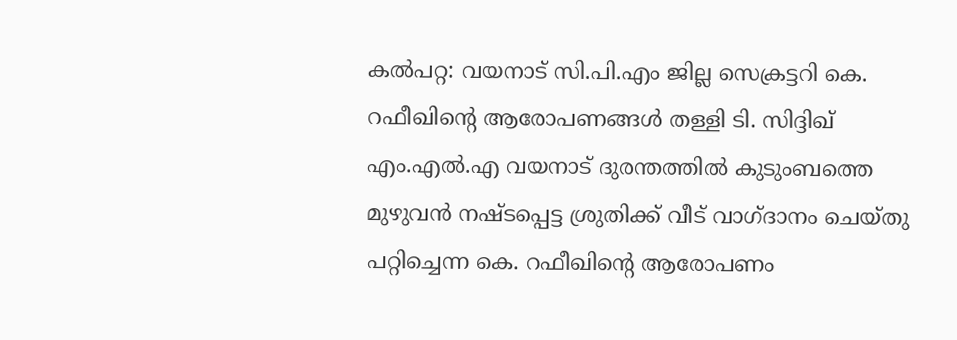കൽപറ്റ: വയനാട് സി.പി.എം ജില്ല സെക്രട്ടറി കെ. റഫീഖിന്റെ ആരോപണങ്ങള്‍ തള്ളി ടി. സിദ്ദിഖ് എം.എല്‍.എ വയനാട് ദുരന്തത്തില്‍ കുടുംബത്തെ മുഴുവന്‍ നഷ്ടപ്പെട്ട ശ്രുതിക്ക് വീട് വാഗ്ദാനം ചെയ്തു പറ്റിച്ചെന്ന കെ. റഫീഖിന്റെ ആരോപണം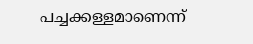പച്ചക്കള്ളമാണെന്ന്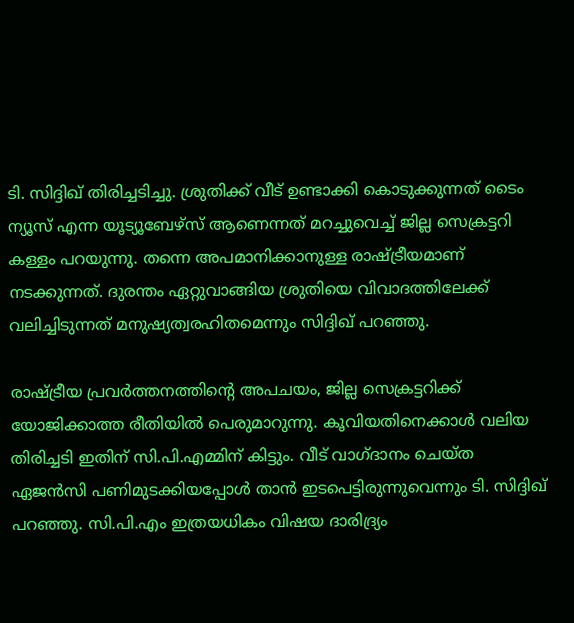ടി. സിദ്ദിഖ് തിരിച്ചടിച്ചു. ശ്രുതിക്ക് വീട് ഉണ്ടാക്കി കൊടുക്കുന്നത് ടൈം ന്യൂസ് എന്ന യൂട്യൂബേഴ്‌സ് ആണെന്നത് മറച്ചുവെച്ച് ജില്ല സെക്രട്ടറി കള്ളം പറയുന്നു. തന്നെ അപമാനിക്കാനുള്ള രാഷ്ട്രീയമാണ് നടക്കുന്നത്. ദുരന്തം ഏറ്റുവാങ്ങിയ ശ്രുതിയെ വിവാദത്തിലേക്ക് വലിച്ചിടുന്നത് മനുഷ്യത്വരഹിതമെന്നും സിദ്ദിഖ് പറഞ്ഞു.

രാഷ്ട്രീയ പ്രവർത്തനത്തിന്റെ അപചയം, ജില്ല സെക്രട്ടറിക്ക് യോജിക്കാത്ത രീതിയിൽ പെരുമാറുന്നു. കൂവിയതിനെക്കാൾ വലിയ തിരിച്ചടി ഇതിന് സി.പി.എമ്മിന് കിട്ടും. വീട് വാഗ്ദാനം ചെയ്ത ഏജൻസി പണിമുടക്കിയപ്പോൾ താൻ ഇടപെട്ടിരുന്നുവെന്നും ടി. സിദ്ദിഖ് പറഞ്ഞു. സി.പി.എം ഇത്രയധികം വിഷയ ദാരിദ്ര്യം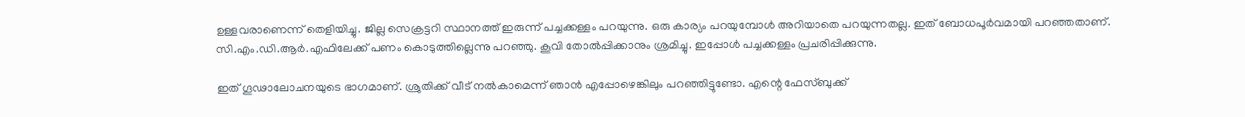ഉള്ളവരാണെന്ന് തെളിയിച്ചു. ജില്ല സെക്രട്ടറി സ്ഥാനത്ത് ഇരുന്ന് പച്ചക്കള്ളം പറയുന്നു. ഒരു കാര്യം പറയുമ്പോൾ അറിയാതെ പറയുന്നതല്ല. ഇത് ബോധപൂർവമായി പറഞ്ഞതാണ്. സി.എം.ഡി.ആർ.എഫിലേക്ക് പണം കൊടുത്തില്ലെന്നു പറഞ്ഞു. കൂവി തോൽപ്പിക്കാനും ശ്രമിച്ചു. ഇപ്പോൾ പച്ചക്കള്ളം പ്രചരിപ്പിക്കുന്നു.

ഇത് ഗൂഢാലോചനയുടെ ഭാഗമാണ്. ശ്രുതിക്ക് വീട് നൽകാമെന്ന് ഞാൻ എപ്പോഴെങ്കിലും പറഞ്ഞിട്ടുണ്ടോ. എന്റെ ഫേസ്ബുക്ക്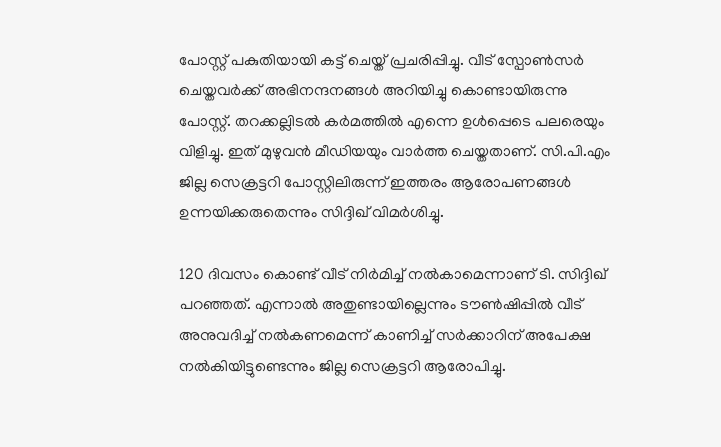പോസ്റ്റ് പകുതിയായി കട്ട്‌ ചെയ്ത് പ്രചരിപ്പിച്ചു. വീട് സ്പോൺസർ ചെയ്തവർക്ക് അഭിനന്ദനങ്ങൾ അറിയിച്ചു കൊണ്ടായിരുന്നു പോസ്റ്റ്. തറക്കല്ലിടൽ കർമത്തിൽ എന്നെ ഉൾപ്പെടെ പലരെയും വിളിച്ചു. ഇത് മുഴുവൻ മീഡിയയും വാർത്ത ചെയ്തതാണ്. സി.പി.എം ജില്ല സെക്രട്ടറി പോസ്റ്റിലിരുന്ന് ഇത്തരം ആരോപണങ്ങൾ ഉന്നയിക്കരുതെന്നും സിദ്ദിഖ് വിമർശിച്ചു.

120 ദിവസം കൊണ്ട് വീട് നിർമിച്ച് നൽകാമെന്നാണ് ടി. സിദ്ദിഖ് പറഞ്ഞത്. എന്നാൽ അതുണ്ടായില്ലെന്നും ടൗൺഷിപ്പിൽ വീട് അനുവദിച്ച് നൽകണമെന്ന് കാണിച്ച് സർക്കാറിന് അപേക്ഷ നൽകിയിട്ടുണ്ടെന്നും ജില്ല സെക്രട്ടറി ആരോപിച്ചു.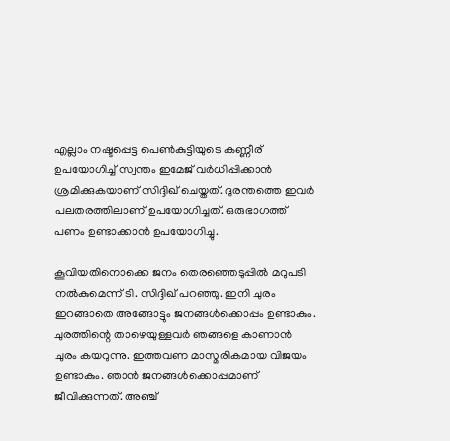എല്ലാം നഷ്ടപ്പെട്ട പെൺകുട്ടിയുടെ കണ്ണീര് ഉപയോഗിച്ച് സ്വന്തം ഇമേജ് വർധിപ്പിക്കാൻ ശ്രമിക്കുകയാണ് സിദ്ദിഖ് ചെയ്തത്. ദുരന്തത്തെ ഇവർ പലതരത്തിലാണ് ഉപയോഗിച്ചത്. ഒരുഭാഗത്ത് പണം ഉണ്ടാക്കാൻ ഉപയോഗിച്ചു.

കൂവിയതിനൊക്കെ ജനം തെരഞ്ഞെടുപ്പിൽ മറുപടി നൽകുമെന്ന് ടി. സിദ്ദിഖ് പറഞ്ഞു. ഇനി ചുരം ഇറങ്ങാതെ അങ്ങോട്ടും ജനങ്ങൾക്കൊപ്പം ഉണ്ടാകും. ചുരത്തിന്റെ താഴെയുള്ളവർ ഞങ്ങളെ കാണാൻ ചുരം കയറുന്നു. ഇത്തവണ മാസ്മരികമായ വിജയം ഉണ്ടാകും. ഞാൻ ജനങ്ങൾക്കൊപ്പമാണ് ജീവിക്കുന്നത്. അഞ്ച്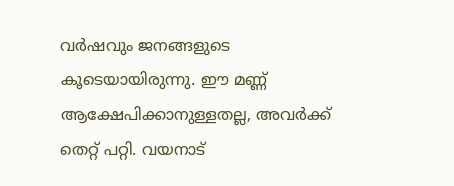വർഷവും ജനങ്ങളുടെ കൂടെയായിരുന്നു. ഈ മണ്ണ് ആക്ഷേപിക്കാനുള്ളതല്ല, അവർക്ക് തെറ്റ് പറ്റി. വയനാട്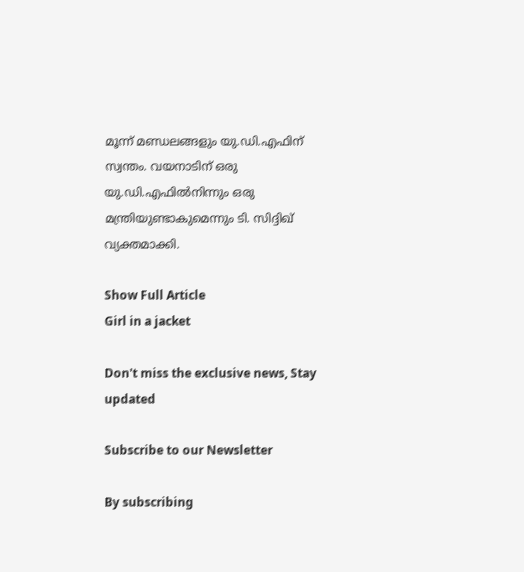മൂന്ന് മണ്ഡലങ്ങളും യു.ഡി.എഫിന് സ്വന്തം. വയനാടിന് ഒരു യു.ഡി.എഫിൽനിന്നും ഒരു മന്ത്രിയുണ്ടാകുമെന്നും ടി. സിദ്ദിഖ് വ്യക്തമാക്കി.

Show Full Article
Girl in a jacket

Don't miss the exclusive news, Stay updated

Subscribe to our Newsletter

By subscribing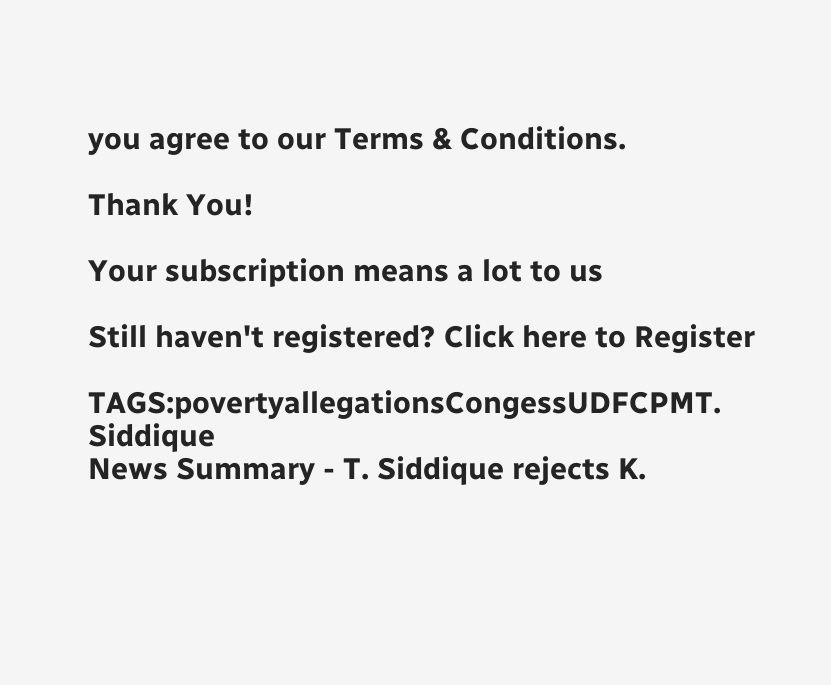you agree to our Terms & Conditions.

Thank You!

Your subscription means a lot to us

Still haven't registered? Click here to Register

TAGS:povertyallegationsCongessUDFCPMT. Siddique
News Summary - T. Siddique rejects K.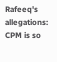Rafeeq's allegations: CPM is so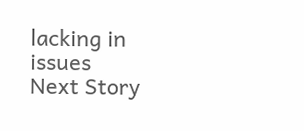lacking in issues
Next Story